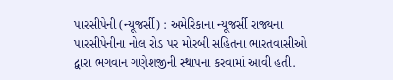પારસીપેની (ન્યૂજર્સી) : અમેરિકાના ન્યૂજર્સી રાજ્યના પારસીપેનીના નોલ રોડ પર મોરબી સહિતના ભારતવાસીઓ દ્વારા ભગવાન ગણેશજીની સ્થાપના કરવામાં આવી હતી.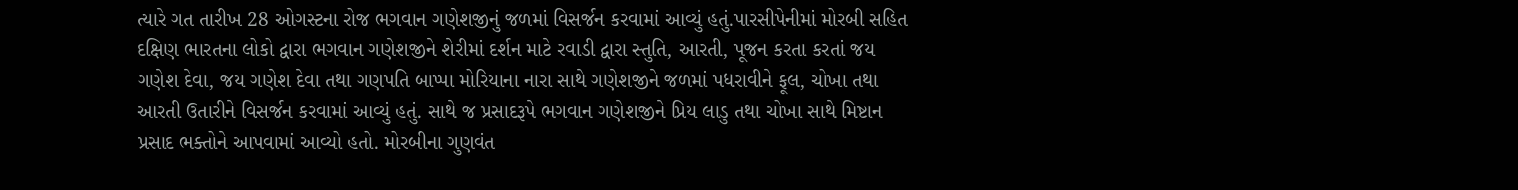ત્યારે ગત તારીખ 28 ઓગસ્ટના રોજ ભગવાન ગણેશજીનું જળમાં વિસર્જન કરવામાં આવ્યું હતું.પારસીપેનીમાં મોરબી સહિત દક્ષિણ ભારતના લોકો દ્વારા ભગવાન ગણેશજીને શેરીમાં દર્શન માટે રવાડી દ્વારા સ્તુતિ, આરતી, પૂજન કરતા કરતાં જય ગણેશ દેવા, જય ગણેશ દેવા તથા ગણપતિ બાપ્પા મોરિયાના નારા સાથે ગણેશજીને જળમાં પધરાવીને ફૂલ, ચોખા તથા આરતી ઉતારીને વિસર્જન કરવામાં આવ્યું હતું. સાથે જ પ્રસાદરૂપે ભગવાન ગણેશજીને પ્રિય લાડુ તથા ચોખા સાથે મિષ્ટાન પ્રસાદ ભક્તોને આપવામાં આવ્યો હતો. મોરબીના ગુણવંત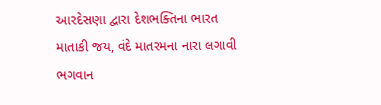આરદેસણા દ્વારા દેશભક્તિના ભારત માતાકી જય, વંદે માતરમના નારા લગાવી ભગવાન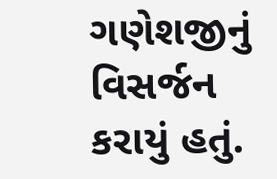ગણેશજીનું વિસર્જન કરાયું હતું.